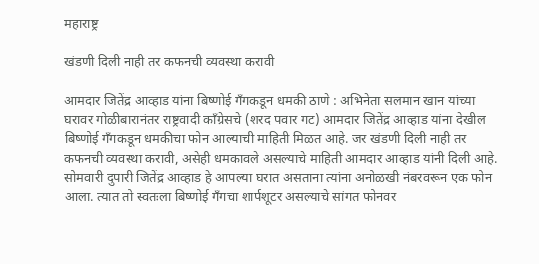महाराष्ट्र

खंडणी दिली नाही तर कफनची व्यवस्था करावी

आमदार जितेंद्र आव्हाड यांना बिष्णोई गँगकडून धमकी ठाणे : अभिनेता सलमान खान यांच्या घरावर गोळीबारानंतर राष्ट्रवादी काँग्रेसचे (शरद पवार गट) आमदार जितेंद्र आव्हाड यांना देखील बिष्णोई गँगकडून धमकीचा फोन आल्याची माहिती मिळत आहे. जर खंडणी दिली नाही तर कफनची व्यवस्था करावी, असेही धमकावले असल्याचे माहिती आमदार आव्हाड यांनी दिली आहे. सोमवारी दुपारी जितेंद्र आव्हाड हे आपल्या घरात असताना त्यांना अनोळखी नंबरवरून एक फोन आला. त्यात तो स्वतःला बिष्णोई गँगचा शार्पशूटर असल्याचे सांगत फोनवर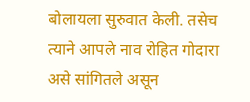बोलायला सुरुवात केली. तसेच त्याने आपले नाव रोहित गोदारा असे सांगितले असून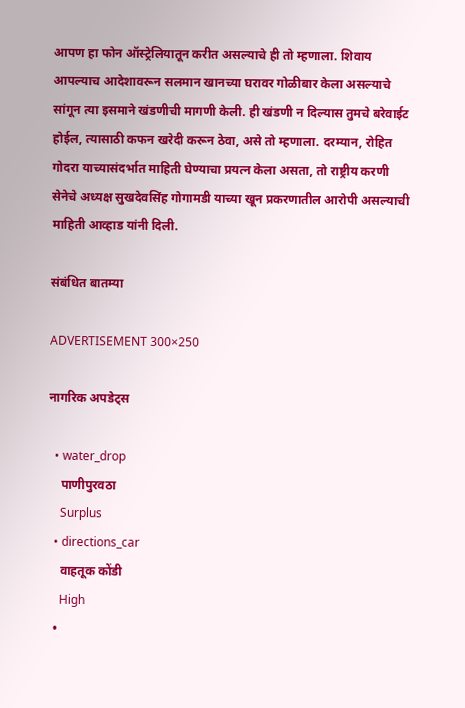आपण हा फोन ऑस्ट्रेलियातून करीत असल्याचे ही तो म्हणाला. शिवाय आपल्याच आदेशावरून सलमान खानच्या घरावर गोळीबार केला असल्याचे सांगून त्या इसमाने खंडणीची मागणी केली. ही खंडणी न दिल्यास तुमचे बरेवाईट होईल, त्यासाठी कफन खरेदी करून ठेवा, असे तो म्हणाला. दरम्यान, रोहित गोदरा याच्यासंदर्भात माहिती घेण्याचा प्रयत्न केला असता, तो राष्ट्रीय करणी सेनेचे अध्यक्ष सुखदेवसिंह गोगामडी याच्या खून प्रकरणातील आरोपी असल्याची माहिती आव्हाड यांनी दिली.

संबंधित बातम्या

ADVERTISEMENT 300×250

नागरिक अपडेट्स

  • water_drop
    पाणीपुरवठा
    Surplus
  • directions_car
    वाहतूक कोंडी
    High
  •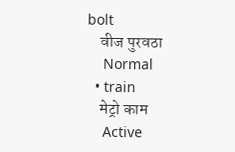bolt
    वीज पुरवठा
    Normal
  • train
    मेट्रो काम
    Active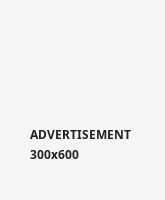ADVERTISEMENT 300x600